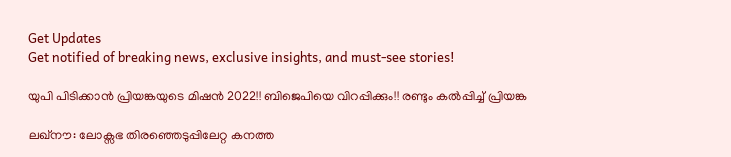Get Updates
Get notified of breaking news, exclusive insights, and must-see stories!

യുപി പിടിക്കാന്‍ പ്രിയങ്കയുടെ മിഷന്‍ 2022!! ബിജെപിയെ വിറപ്പിക്കും!! രണ്ടും കല്‍പ്പിച്ച് പ്രിയങ്ക

ലഖ്നൗ: ലോക്സഭ തിരഞ്ഞെടുപ്പിലേറ്റ കനത്ത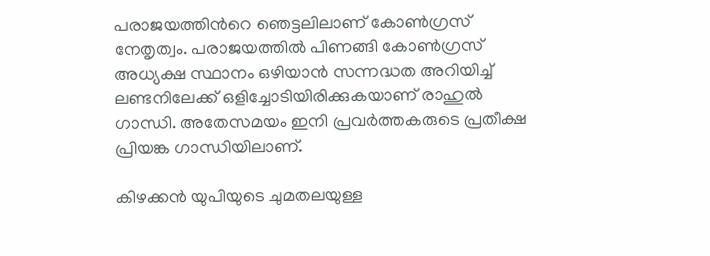പരാജയത്തിന്‍റെ ഞെട്ടലിലാണ് കോണ്‍ഗ്രസ് നേതൃത്വം. പരാജയത്തില്‍ പിണങ്ങി കോണ്‍ഗ്രസ് അധ്യക്ഷ സ്ഥാനം ഒഴിയാന്‍ സന്നദ്ധത അറിയിച്ച് ലണ്ടനിലേക്ക് ഒളിച്ചോടിയിരിക്കുകയാണ് രാഹുല്‍ ഗാന്ധി. അതേസമയം ഇനി പ്രവര്‍ത്തകരുടെ പ്രതീക്ഷ പ്രിയങ്ക ഗാന്ധിയിലാണ്.

കിഴക്കന്‍ യുപിയുടെ ചുമതലയുള്ള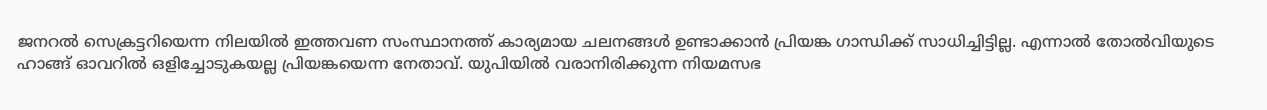ജനറല്‍ സെക്രട്ടറിയെന്ന നിലയില്‍ ഇത്തവണ സംസ്ഥാനത്ത് കാര്യമായ ചലനങ്ങള്‍ ഉണ്ടാക്കാന്‍ പ്രിയങ്ക ഗാന്ധിക്ക് സാധിച്ചിട്ടില്ല. എന്നാല്‍ തോല്‍വിയുടെ ഹാങ്ങ് ഓവറില്‍ ഒളിച്ചോടുകയല്ല പ്രിയങ്കയെന്ന നേതാവ്. യുപിയില്‍ വരാനിരിക്കുന്ന നിയമസഭ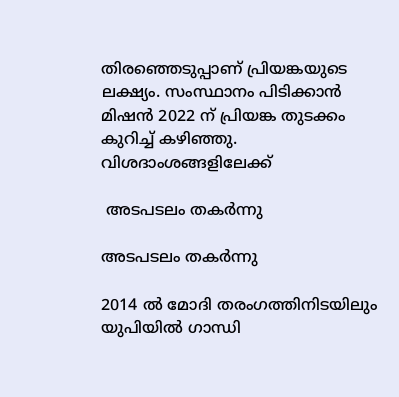തിരഞ്ഞെടുപ്പാണ് പ്രിയങ്കയുടെ ലക്ഷ്യം. സംസ്ഥാനം പിടിക്കാന്‍ മിഷന്‍ 2022 ന് പ്രിയങ്ക തുടക്കം കുറിച്ച് കഴിഞ്ഞു. വിശദാംശങ്ങളിലേക്ക്

 അടപടലം തകര്‍ന്നു

അടപടലം തകര്‍ന്നു

2014 ല്‍ മോദി തരംഗത്തിനിടയിലും യുപിയില്‍ ഗാന്ധി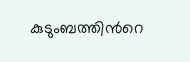കുടുംബത്തിന്‍റെ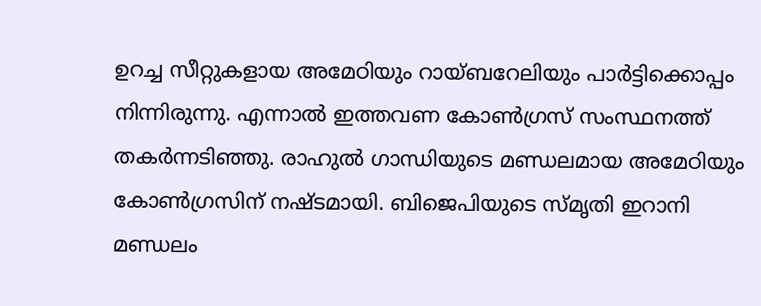ഉറച്ച സീറ്റുകളായ അമേഠിയും റായ്ബറേലിയും പാര്‍ട്ടിക്കൊപ്പം നിന്നിരുന്നു. എന്നാല്‍ ഇത്തവണ കോണ്‍ഗ്രസ് സംസ്ഥനത്ത് തകര്‍ന്നടിഞ്ഞു. രാഹുല്‍ ഗാന്ധിയുടെ മണ്ഡലമായ അമേഠിയും കോണ്‍ഗ്രസിന് നഷ്ടമായി. ബിജെപിയുടെ സ്മൃതി ഇറാനി മണ്ഡലം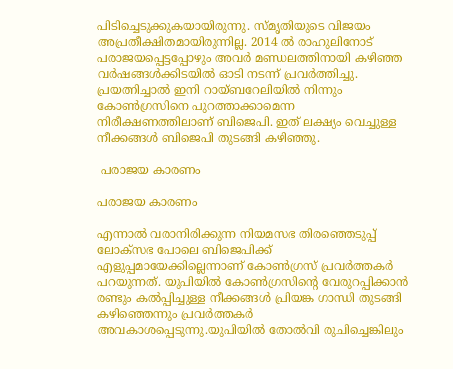പിടിച്ചെടുക്കുകയായിരുന്നു. സ്മൃതിയുടെ വിജയം അപ്രതീക്ഷിതമായിരുന്നില്ല. 2014 ല്‍ രാഹുലിനോട് പരാജയപ്പെട്ടപ്പോഴും അവര്‍ മണ്ഡലത്തിനായി കഴിഞ്ഞ വര്‍ഷങ്ങള്‍ക്കിടയില്‍ ഓടി നടന്ന് പ്രവര്‍ത്തിച്ചു. പ്രയത്നിച്ചാല്‍ ഇനി റായ്ബറേലിയില്‍ നിന്നും കോണ്‍ഗ്രസിനെ പുറത്താക്കാമെന്ന നിരീക്ഷണത്തിലാണ് ബിജെപി. ഇത് ലക്ഷ്യം വെച്ചുള്ള നീക്കങ്ങള്‍ ബിജെപി തുടങ്ങി കഴിഞ്ഞു.

 പരാജയ കാരണം

പരാജയ കാരണം

എന്നാല്‍ വരാനിരിക്കുന്ന നിയമസഭ തിരഞ്ഞെടുപ്പ് ലോക്സഭ പോലെ ബിജെപിക്ക് എളുപ്പമായേക്കില്ലെന്നാണ് കോണ്‍ഗ്രസ് പ്രവര്‍ത്തകര്‍ പറയുന്നത്. യുപിയില്‍ കോണ്‍ഗ്രസിന്‍റെ വേരുറപ്പിക്കാന്‍ രണ്ടും കല്‍പ്പിച്ചുള്ള നീക്കങ്ങള്‍ പ്രിയങ്ക ഗാന്ധി തുടങ്ങി കഴിഞ്ഞെന്നും പ്രവര്‍ത്തകര്‍ അവകാശപ്പെടുന്നു.യുപിയില്‍ തോല്‍വി രുചിച്ചെങ്കിലും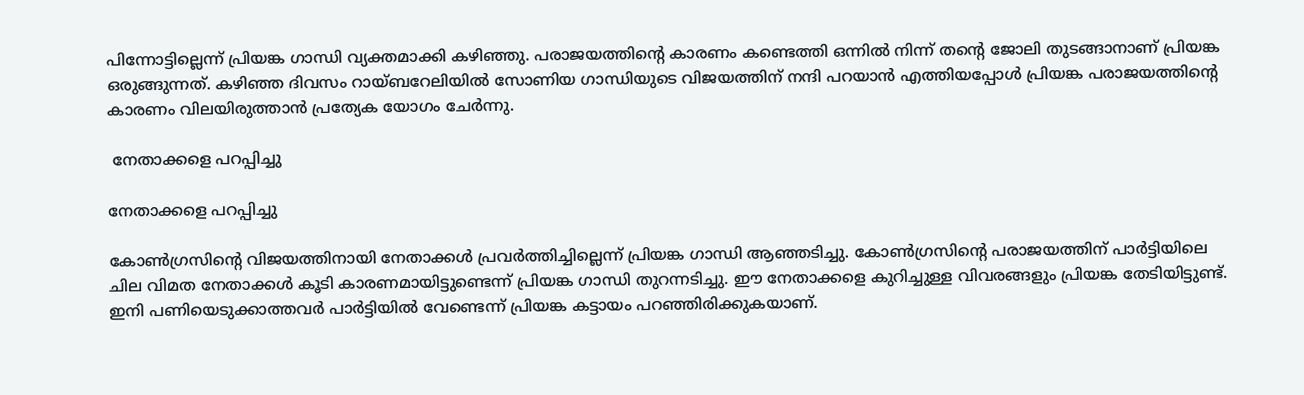പിന്നോട്ടില്ലെന്ന് പ്രിയങ്ക ഗാന്ധി വ്യക്തമാക്കി കഴിഞ്ഞു. പരാജയത്തിന്‍റെ കാരണം കണ്ടെത്തി ഒന്നില്‍ നിന്ന് തന്‍റെ ജോലി തുടങ്ങാനാണ് പ്രിയങ്ക ഒരുങ്ങുന്നത്. കഴിഞ്ഞ ദിവസം റായ്ബറേലിയില്‍ സോണിയ ഗാന്ധിയുടെ വിജയത്തിന് നന്ദി പറയാന്‍ എത്തിയപ്പോള്‍ പ്രിയങ്ക പരാജയത്തിന്‍റെ കാരണം വിലയിരുത്താന്‍ പ്രത്യേക യോഗം ചേര്‍ന്നു.

 നേതാക്കളെ പറപ്പിച്ചു

നേതാക്കളെ പറപ്പിച്ചു

കോണ്‍ഗ്രസിന്‍റെ വിജയത്തിനായി നേതാക്കള്‍ പ്രവര്‍ത്തിച്ചില്ലെന്ന് പ്രിയങ്ക ഗാന്ധി ആഞ്ഞടിച്ചു. കോണ്‍ഗ്രസിന്‍റെ പരാജയത്തിന് പാര്‍ട്ടിയിലെ ചില വിമത നേതാക്കള്‍ കൂടി കാരണമായിട്ടുണ്ടെന്ന് പ്രിയങ്ക ഗാന്ധി തുറന്നടിച്ചു. ഈ നേതാക്കളെ കുറിച്ചുള്ള വിവരങ്ങളും പ്രിയങ്ക തേടിയിട്ടുണ്ട്. ഇനി പണിയെടുക്കാത്തവര്‍ പാര്‍ട്ടിയില്‍ വേണ്ടെന്ന് പ്രിയങ്ക കട്ടായം പറഞ്ഞിരിക്കുകയാണ്.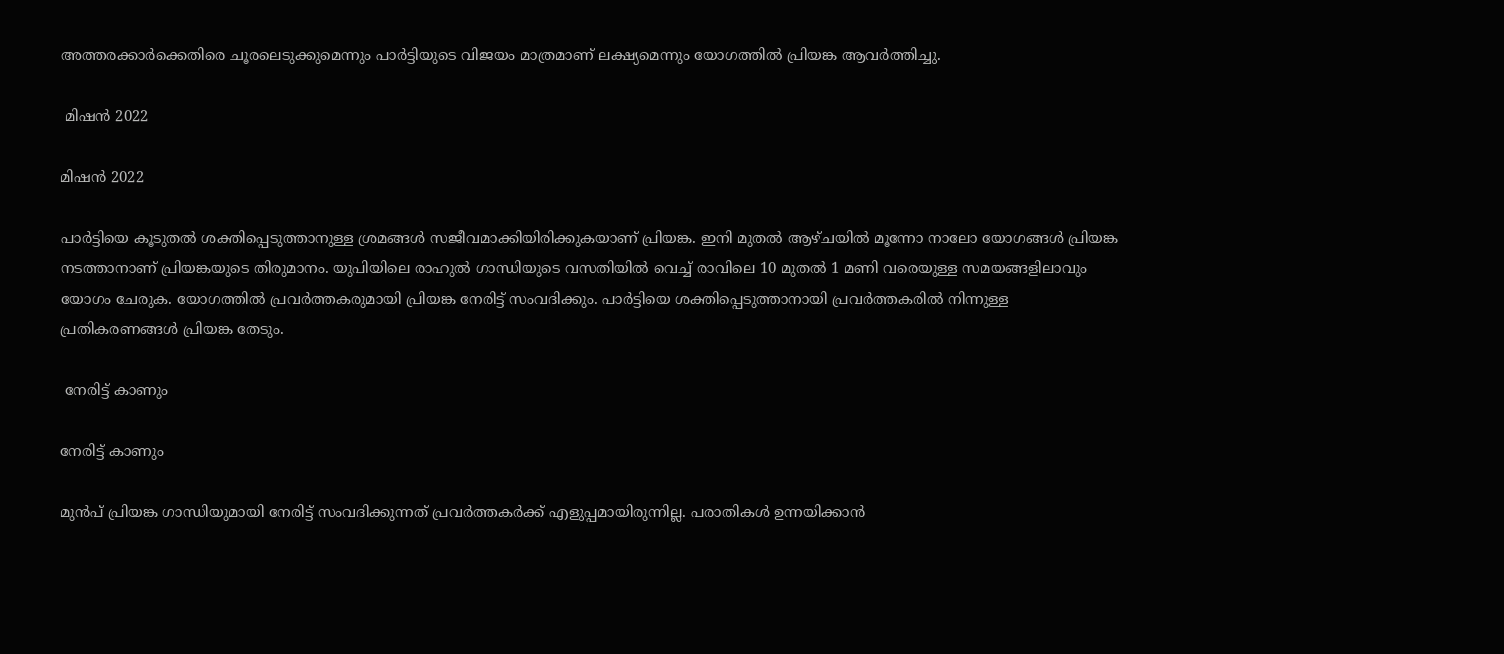അത്തരക്കാര്‍ക്കെതിരെ ചൂരലെടുക്കുമെന്നും പാര്‍ട്ടിയുടെ വിജയം മാത്രമാണ് ലക്ഷ്യമെന്നും യോഗത്തില്‍ പ്രിയങ്ക ആവര്‍ത്തിച്ചു.

 മിഷന്‍ 2022

മിഷന്‍ 2022

പാര്‍ട്ടിയെ കൂടുതല്‍ ശക്തിപ്പെടുത്താനുള്ള ശ്രമങ്ങള്‍ സജീവമാക്കിയിരിക്കുകയാണ് പ്രിയങ്ക. ഇനി മുതല്‍ ആഴ്ചയില്‍ മൂന്നോ നാലോ യോഗങ്ങള്‍ പ്രിയങ്ക നടത്താനാണ് പ്രിയങ്കയുടെ തിരുമാനം. യുപിയിലെ രാഹുല്‍ ഗാന്ധിയുടെ വസതിയില്‍ വെച്ച് രാവിലെ 10 മുതല്‍ 1 മണി വരെയുള്ള സമയങ്ങളിലാവും യോഗം ചേരുക. യോഗത്തില്‍ പ്രവര്‍ത്തകരുമായി പ്രിയങ്ക നേരിട്ട് സംവദിക്കും. പാര്‍ട്ടിയെ ശക്തിപ്പെടുത്താനായി പ്രവര്‍ത്തകരില്‍ നിന്നുള്ള പ്രതികരണങ്ങള്‍ പ്രിയങ്ക തേടും.

 നേരിട്ട് കാണും

നേരിട്ട് കാണും

മുന്‍പ് പ്രിയങ്ക ഗാന്ധിയുമായി നേരിട്ട് സംവദിക്കുന്നത് പ്രവര്‍ത്തകര്‍ക്ക് എളുപ്പമായിരുന്നില്ല. പരാതികള്‍ ഉന്നയിക്കാന്‍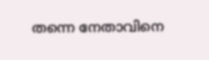തന്നെ നേതാവിനെ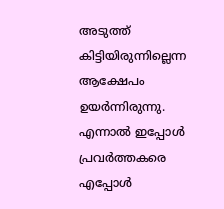അടുത്ത് കിട്ടിയിരുന്നില്ലെന്ന ആക്ഷേപം ഉയര്‍ന്നിരുന്നു. എന്നാല്‍ ഇപ്പോള്‍ പ്രവര്‍ത്തകരെ എപ്പോള്‍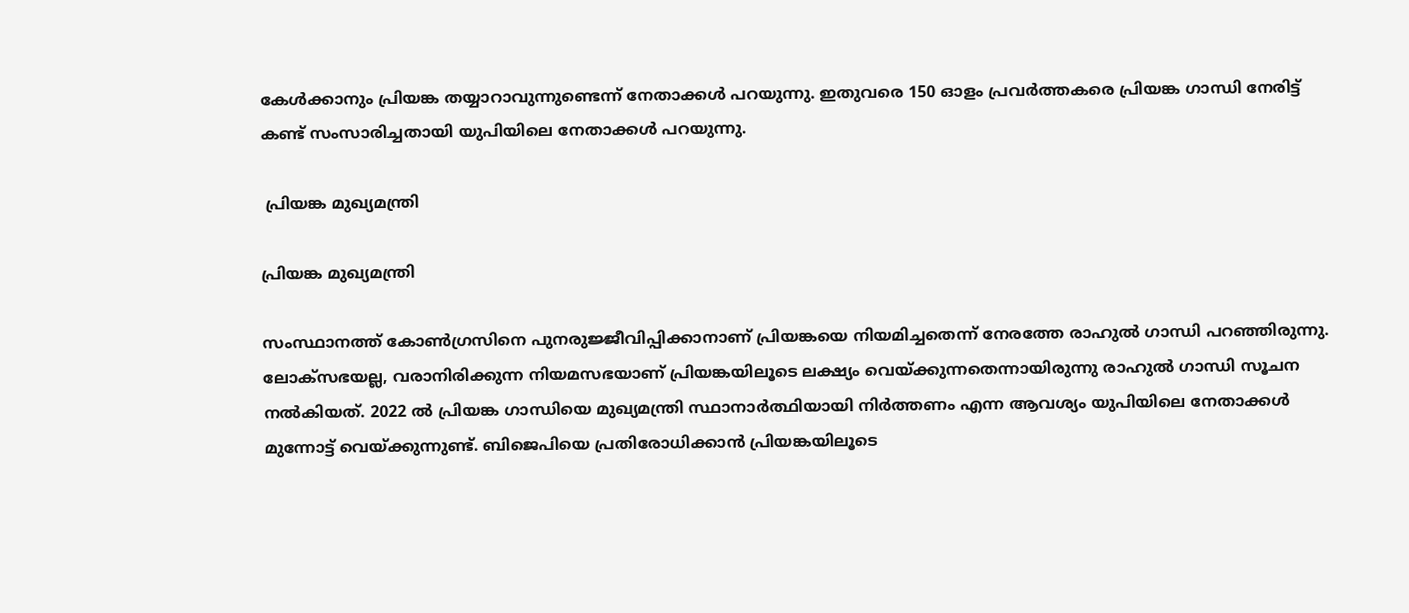കേള്‍ക്കാനും പ്രിയങ്ക തയ്യാറാവുന്നുണ്ടെന്ന് നേതാക്കള്‍ പറയുന്നു. ഇതുവരെ 150 ഓളം പ്രവര്‍ത്തകരെ പ്രിയങ്ക ഗാന്ധി നേരിട്ട് കണ്ട് സംസാരിച്ചതായി യുപിയിലെ നേതാക്കള്‍ പറയുന്നു.

 പ്രിയങ്ക മുഖ്യമന്ത്രി

പ്രിയങ്ക മുഖ്യമന്ത്രി

സംസ്ഥാനത്ത് കോണ്‍ഗ്രസിനെ പുനരുജ്ജീവിപ്പിക്കാനാണ് പ്രിയങ്കയെ നിയമിച്ചതെന്ന് നേരത്തേ രാഹുല്‍ ഗാന്ധി പറഞ്ഞിരുന്നു. ലോക്സഭയല്ല, വരാനിരിക്കുന്ന നിയമസഭയാണ് പ്രിയങ്കയിലൂടെ ലക്ഷ്യം വെയ്ക്കുന്നതെന്നായിരുന്നു രാഹുല്‍ ഗാന്ധി സൂചന നല്‍കിയത്. 2022 ല്‍ പ്രിയങ്ക ഗാന്ധിയെ മുഖ്യമന്ത്രി സ്ഥാനാര്‍ത്ഥിയായി നിര്‍ത്തണം എന്ന ആവശ്യം യുപിയിലെ നേതാക്കള്‍ മുന്നോട്ട് വെയ്ക്കുന്നുണ്ട്. ബിജെപിയെ പ്രതിരോധിക്കാന്‍ പ്രിയങ്കയിലൂടെ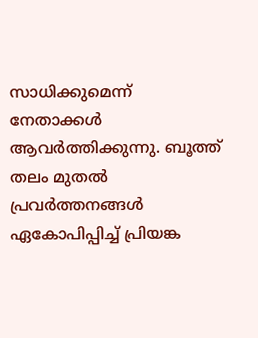സാധിക്കുമെന്ന് നേതാക്കള്‍ ആവര്‍ത്തിക്കുന്നു. ബൂത്ത് തലം മുതല്‍ പ്രവര്‍ത്തനങ്ങള്‍ ഏകോപിപ്പിച്ച് പ്രിയങ്ക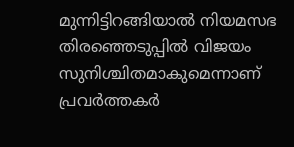മുന്നിട്ടിറങ്ങിയാല്‍ നിയമസഭ തിരഞ്ഞെടുപ്പില്‍ വിജയം സുനിശ്ചിതമാകുമെന്നാണ് പ്രവര്‍ത്തകര്‍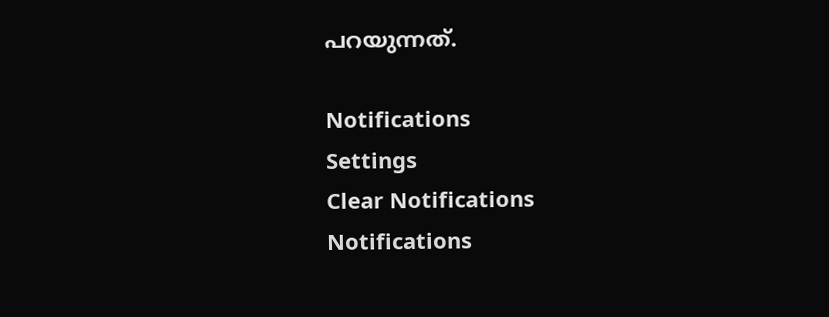പറയുന്നത്.

Notifications
Settings
Clear Notifications
Notifications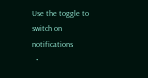Use the toggle to switch on notifications
  •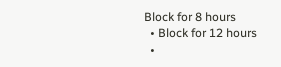Block for 8 hours
  • Block for 12 hours
  •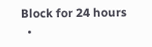Block for 24 hours
  •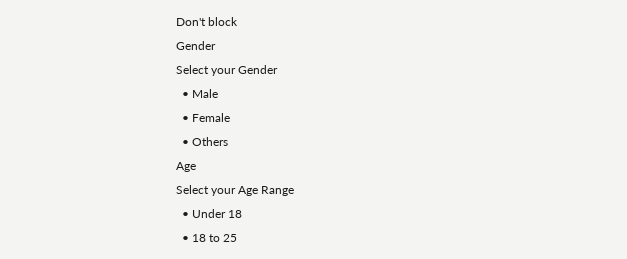Don't block
Gender
Select your Gender
  • Male
  • Female
  • Others
Age
Select your Age Range
  • Under 18
  • 18 to 25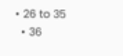• 26 to 35
  • 36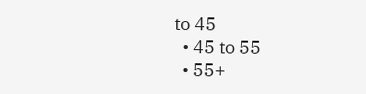to 45
  • 45 to 55
  • 55+